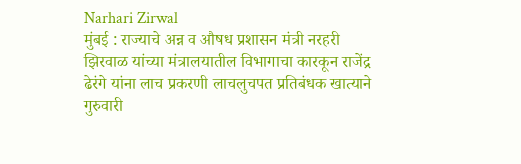Narhari Zirwal
मुंबई : राज्याचे अन्न व औषध प्रशासन मंत्री नरहरी झिरवाळ यांच्या मंत्रालयातील विभागाचा कारकून राजेंद्र ढेरंगे यांना लाच प्रकरणी लाचलुचपत प्रतिबंधक खात्याने गुरुवारी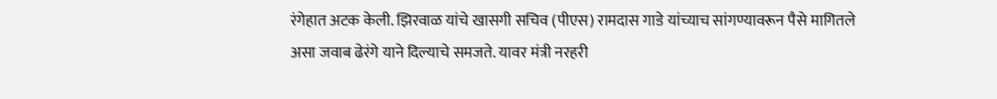रंगेहात अटक केली. झिरवाळ यांचे खासगी सचिव (पीएस) रामदास गाडे यांच्याच सांगण्यावरून पैसे मागितले असा जवाब ढेरंगे याने दिल्याचे समजते. यावर मंत्री नरहरी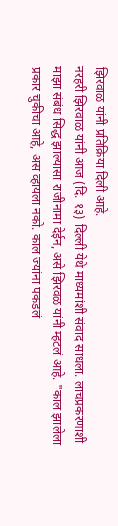झिरवाळ यांनी प्रतिक्रिया दिली आहे.
नरहरी झिरवाळ यांनी आज (दि. १३) दिल्ली येथे माध्यमांशी संवाद साधला. लाचप्रकरणाशी माझा संबंध सिद्ध झाल्यासा राजीनामा देईन, असे झिरवळ यांनी म्हटलं आहे. "काल झालेला प्रकार चुकीचा आहे, अस व्हायला नको. काल ज्यांना पकडलं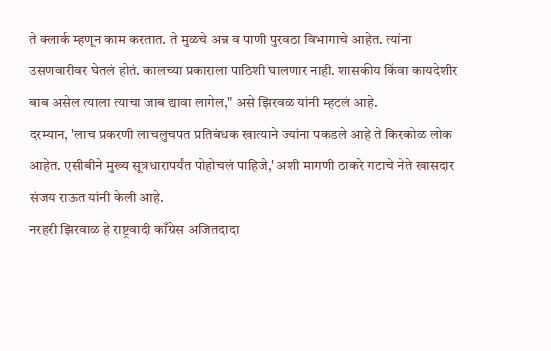ते क्लार्क म्हणून काम करतात. ते मुळचे अन्न व पाणी पुरवठा विभागाचे आहेत. त्यांना उसणवारीवर घेतलं होतं. कालच्या प्रकाराला पाठिशी घालणार नाही. शासकीय किंवा कायदेशीर बाब असेल त्याला त्याचा जाब द्यावा लागेल," असे झिरवळ यांनी म्हटलं आहे.
दरम्यान, 'लाच प्रकरणी लाचलुचपत प्रतिबंधक खात्याने ज्यांना पकडले आहे ते किरकोळ लोक आहेत. एसीबीने मुख्य सूत्रधारापर्यंत पोहोचलं पाहिजे,' अशी मागणी ठाकरे गटाचे नेते खासदार संजय राऊत यांनी केली आहे.
नरहरी झिरवाळ हे राष्ट्रवादी काँग्रेस अजितदादा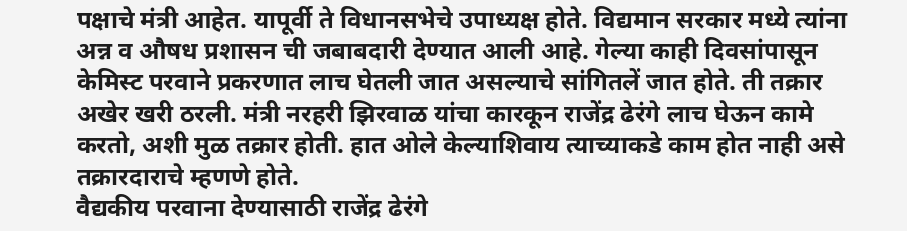पक्षाचे मंत्री आहेत. यापूर्वी ते विधानसभेचे उपाध्यक्ष होते. विद्यमान सरकार मध्ये त्यांना अन्न व औषध प्रशासन ची जबाबदारी देण्यात आली आहे. गेल्या काही दिवसांपासून केमिस्ट परवाने प्रकरणात लाच घेतली जात असल्याचे सांगितलें जात होते. ती तक्रार अखेर खरी ठरली. मंत्री नरहरी झिरवाळ यांचा कारकून राजेंद्र ढेरंगे लाच घेऊन कामे करतो, अशी मुळ तक्रार होती. हात ओले केल्याशिवाय त्याच्याकडे काम होत नाही असे तक्रारदाराचे म्हणणे होते.
वैद्यकीय परवाना देण्यासाठी राजेंद्र ढेरंगे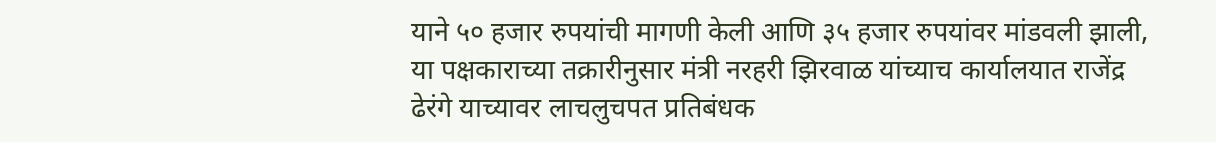याने ५० हजार रुपयांची मागणी केली आणि ३५ हजार रुपयांवर मांडवली झाली, या पक्षकाराच्या तक्रारीनुसार मंत्री नरहरी झिरवाळ यांच्याच कार्यालयात राजेंद्र ढेरंगे याच्यावर लाचलुचपत प्रतिबंधक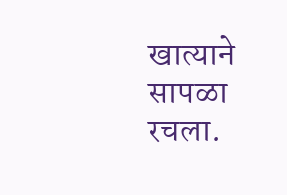खात्याने सापळा रचला.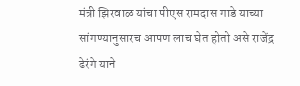मंत्री झिरवाळ यांचा पीएस रामदास गाडे याच्या सांगण्यानुसारच आपण लाच घेत होतो असे राजेंद्र ढेरंगे याने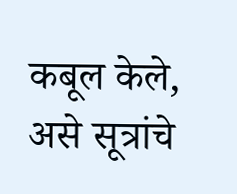कबूल केले, असे सूत्रांचे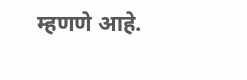म्हणणे आहे.